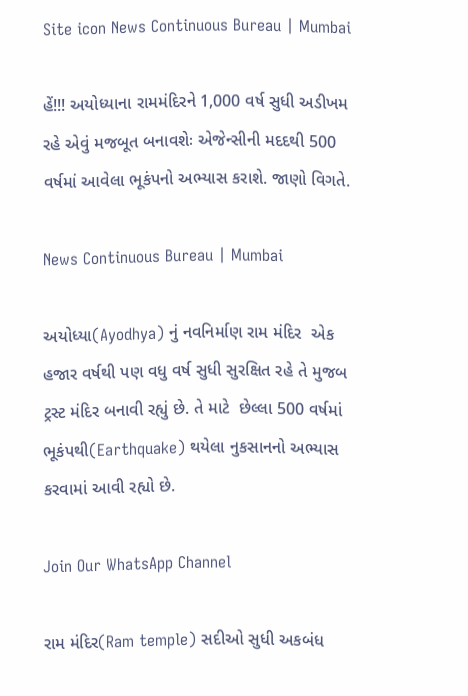Site icon News Continuous Bureau | Mumbai

હેં!!! અયોધ્યાના રામમંદિરને 1,000 વર્ષ સુધી અડીખમ રહે એવું મજબૂત બનાવશેઃ એજેન્સીની મદદથી 500 વર્ષમાં આવેલા ભૂકંપનો અભ્યાસ કરાશે. જાણો વિગતે.

News Continuous Bureau | Mumbai

અયોધ્યા(Ayodhya) નું નવનિર્માણ રામ મંદિર  એક હજાર વર્ષથી પણ વધુ વર્ષ સુધી સુરક્ષિત રહે તે મુજબ ટ્રસ્ટ મંદિર બનાવી રહ્યું છે. તે માટે  છેલ્લા 500 વર્ષમાં ભૂકંપથી(Earthquake) થયેલા નુકસાનનો અભ્યાસ કરવામાં આવી રહ્યો છે.

Join Our WhatsApp Channel

રામ મંદિર(Ram temple) સદીઓ સુધી અકબંધ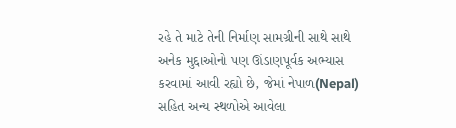રહે તે માટે તેની નિર્માણ સામગ્રીની સાથે સાથે અનેક મુદ્દાઓનો પણ ઊંડાણપૂર્વક અભ્યાસ કરવામાં આવી રહ્યો છે, જેમાં નેપાળ(Nepal) સહિત અન્ય સ્થળોએ આવેલા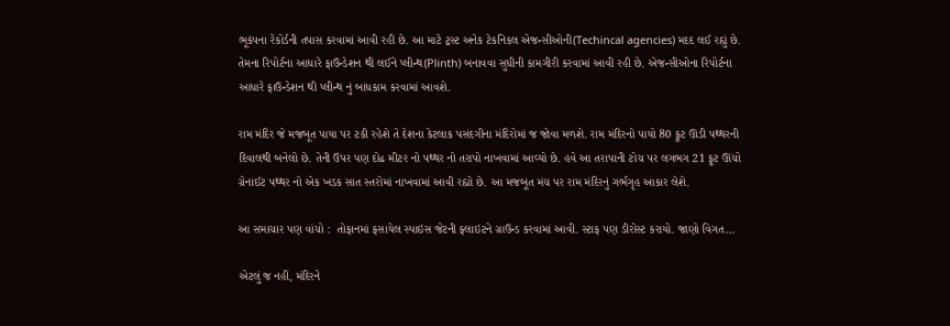ભૂકંપના રેકોર્ડની તપાસ કરવામાં આવી રહી છે. આ માટે ટ્રસ્ટ અનેક ટેકનિકલ એજન્સીઓની(Techincal agencies) મદદ લઈ રહ્યું છે. તેમના રિપોર્ટના આધારે ફાઉન્ડેશન થી લઈને પ્લીન્થ(Plinth) બનાવવા સુધીની કામગીરી કરવામાં આવી રહી છે. એજન્સીઓના રિપોર્ટના આધારે ફાઉન્ડેશન થી પ્લીન્થ નું બાંધકામ કરવામાં આવશે.

રામ મંદિર જે મજબૂત પાયા પર ટકી રહેશે તે દેશના કેટલાક પસંદગીના મંદિરોમાં જ જોવા મળશે. રામ મંદિરનો પાયો 80 ફૂટ ઊંડી પથ્થરની દિવાલથી બનેલો છે. તેની ઉપર પણ દોઢ મીટર નો પથ્થર નો તરાપો નાખવામાં આવ્યો છે. હવે આ તરાપાની ટોચ પર લગભગ 21 ફૂટ ઊંચો ગ્રેનાઈટ પથ્થર નો એક ખડક સાત સ્તરોમાં નાખવામાં આવી રહ્યો છે. આ મજબૂત મંચ પર રામ મંદિરનું ગર્ભગૃહ આકાર લેશે.

આ સમાચાર પણ વાંચો :  તોફાનમાં ફસાયેલ સ્પાઇસ જેટની ફ્લાઇટને ગ્રાઉન્ડ કરવામાં આવી. સ્ટાફ પણ ડીરોસ્ટ કરાયો. જાણો વિગત…

એટલું જ નહીં, મંદિરને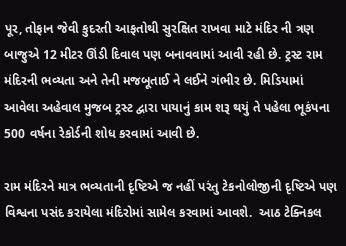પૂર, તોફાન જેવી કુદરતી આફતોથી સુરક્ષિત રાખવા માટે મંદિર ની ત્રણ બાજુએ 12 મીટર ઊંડી દિવાલ પણ બનાવવામાં આવી રહી છે. ટ્રસ્ટ રામ મંદિરની ભવ્યતા અને તેની મજબૂતાઈ ને લઈને ગંભીર છે. મિડિયામાં આવેલા અહેવાલ મુજબ ટ્રસ્ટ દ્વારા પાયાનું કામ શરૂ થયું તે પહેલા ભૂકંપના 500 વર્ષના રેકોર્ડની શોધ કરવામાં આવી છે.

રામ મંદિરને માત્ર ભવ્યતાની દૃષ્ટિએ જ નહીં પરંતુ ટેકનોલોજીની દૃષ્ટિએ પણ વિશ્વના પસંદ કરાયેલા મંદિરોમાં સામેલ કરવામાં આવશે.  આઠ ટેક્નિકલ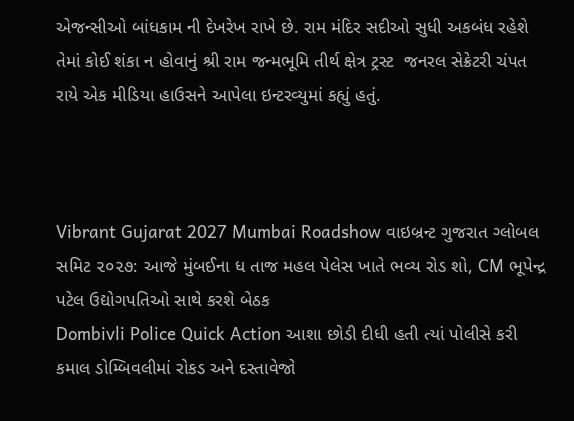એજન્સીઓ બાંધકામ ની દેખરેખ રાખે છે. રામ મંદિર સદીઓ સુધી અકબંધ રહેશે તેમાં કોઈ શંકા ન હોવાનું શ્રી રામ જન્મભૂમિ તીર્થ ક્ષેત્ર ટ્રસ્ટ  જનરલ સેક્રેટરી ચંપત રાયે એક મીડિયા હાઉસને આપેલા ઇન્ટરવ્યુમાં કહ્યું હતું.



Vibrant Gujarat 2027 Mumbai Roadshow વાઇબ્રન્ટ ગુજરાત ગ્લોબલ સમિટ ૨૦૨૭: આજે મુંબઈના ધ તાજ મહલ પેલેસ ખાતે ભવ્ય રોડ શો, CM ભૂપેન્દ્ર પટેલ ઉદ્યોગપતિઓ સાથે કરશે બેઠક
Dombivli Police Quick Action આશા છોડી દીધી હતી ત્યાં પોલીસે કરી કમાલ ડોમ્બિવલીમાં રોકડ અને દસ્તાવેજો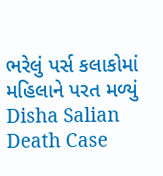ભરેલું પર્સ કલાકોમાં મહિલાને પરત મળ્યું
Disha Salian Death Case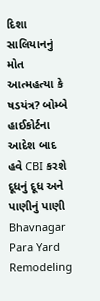દિશા સાલિયાનનું મોત આત્મહત્યા કે ષડયંત્ર? બોમ્બે હાઈકોર્ટના આદેશ બાદ હવે CBI કરશે દૂધનું દૂધ અને પાણીનું પાણી
Bhavnagar Para Yard Remodeling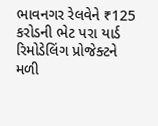ભાવનગર રેલવેને ₹125 કરોડની ભેટ પરા યાર્ડ રિમોડેલિંગ પ્રોજેક્ટને મળી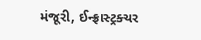મંજૂરી, ઈન્ફ્રાસ્ટ્રક્ચર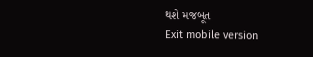થશે મજબૂત
Exit mobile version